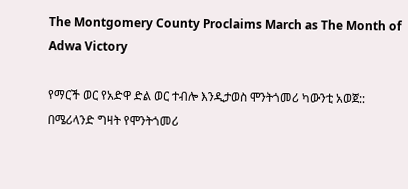The Montgomery County Proclaims March as The Month of Adwa Victory

የማርች ወር የአድዋ ድል ወር ተብሎ እንዲታወስ ሞንትጎመሪ ካውንቲ አወጀ::  በሜሪላንድ ግዛት የሞንትጎመሪ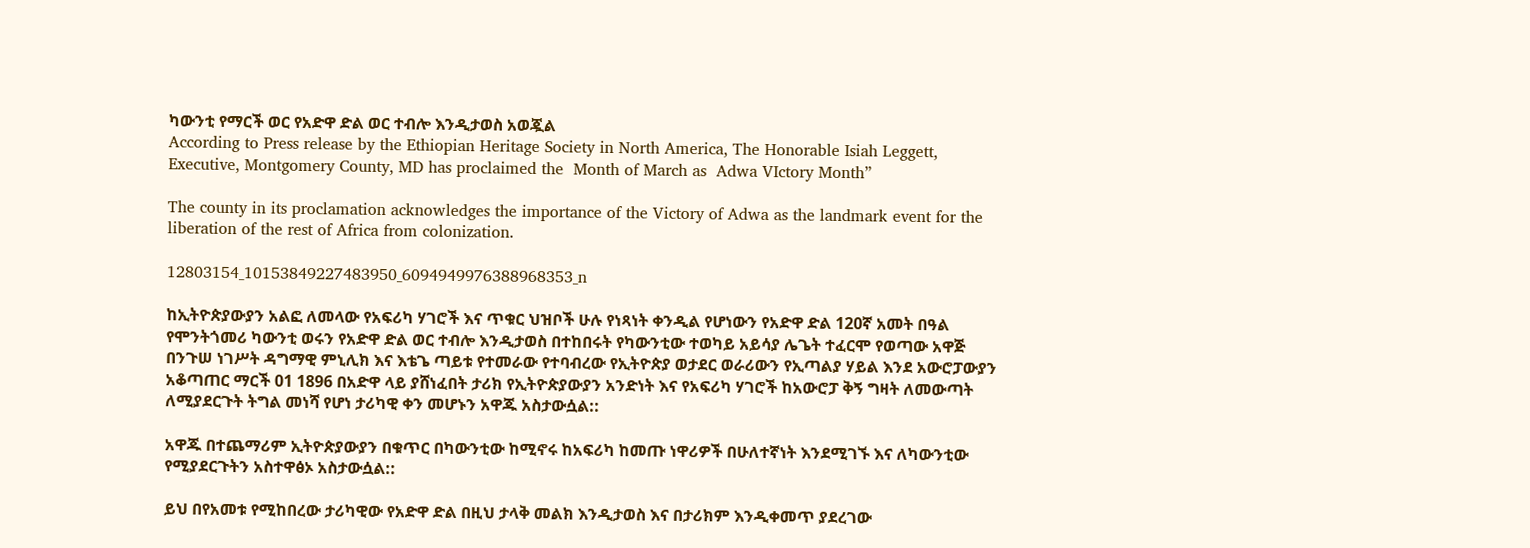ካውንቲ የማርች ወር የአድዋ ድል ወር ተብሎ እንዲታወስ አወጇል
According to Press release by the Ethiopian Heritage Society in North America, The Honorable Isiah Leggett, Executive, Montgomery County, MD has proclaimed the  Month of March as  Adwa VIctory Month”

The county in its proclamation acknowledges the importance of the Victory of Adwa as the landmark event for the liberation of the rest of Africa from colonization.

12803154_10153849227483950_6094949976388968353_n

ከኢትዮጵያውያን አልፎ ለመላው የአፍሪካ ሃገሮች እና ጥቁር ህዝቦች ሁሉ የነጻነት ቀንዲል የሆነውን የአድዋ ድል 120ኛ አመት በዓል የሞንትጎመሪ ካውንቲ ወሩን የአድዋ ድል ወር ተብሎ እንዲታወስ በተከበሩት የካውንቲው ተወካይ አይሳያ ሌጌት ተፈርሞ የወጣው አዋጅ በንጉሠ ነገሥት ዳግማዊ ምኒሊክ እና እቴጌ ጣይቱ የተመራው የተባብረው የኢትዮጵያ ወታደር ወራሪውን የኢጣልያ ሃይል እንደ አውሮፓውያን አቆጣጠር ማርች 01 1896 በአድዋ ላይ ያሸነፈበት ታሪክ የኢትዮጵያውያን አንድነት እና የአፍሪካ ሃገሮች ከአውሮፓ ቅኝ ግዛት ለመውጣት ለሚያደርጉት ትግል መነሻ የሆነ ታሪካዊ ቀን መሆኑን አዋጁ አስታውሷል::

አዋጁ በተጨማሪም ኢትዮጵያውያን በቁጥር በካውንቲው ከሚኖሩ ከአፍሪካ ከመጡ ነዋሪዎች በሁለተኛነት እንደሚገኙ እና ለካውንቲው የሚያደርጉትን አስተዋፅኦ አስታውሷል::

ይህ በየአመቱ የሚከበረው ታሪካዊው የአድዋ ድል በዚህ ታላቅ መልክ እንዲታወስ እና በታሪክም እንዲቀመጥ ያደረገው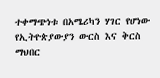ተቀማጭነቱ በአሜሪካን ሃገር የሆነው የኢትዮጵያውያን ውርስ እና ቅርስ ማህበር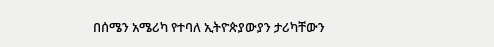በሰሜን አሜሪካ የተባለ ኢትዮጵያውያን ታሪካቸውን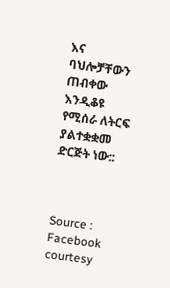እና ባህሎቻቸውን ጠብቀው እንዲቆዩ የሚሰራ ለትርፍ ያልተቋቋመ ድርጅት ነው::



Source : Facebook courtesy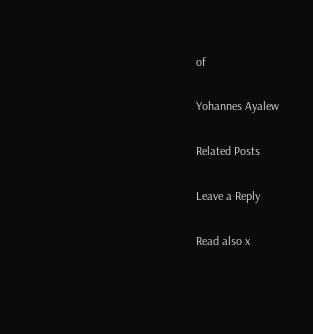of

Yohannes Ayalew

Related Posts

Leave a Reply

Read also x